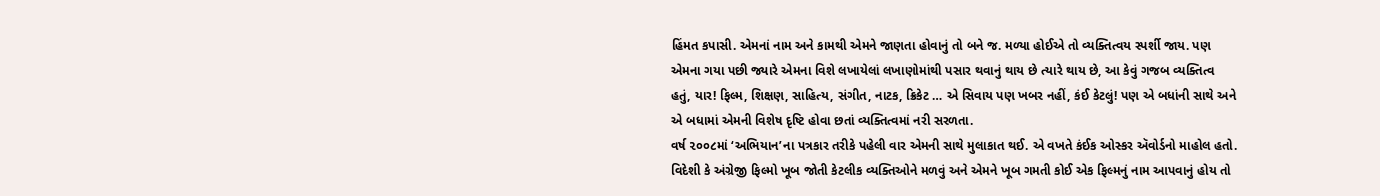હિંમત કપાસી. એમનાં નામ અને કામથી એમને જાણતા હોવાનું તો બને જ. મળ્યા હોઈએ તો વ્યક્તિત્વય સ્પર્શી જાય. પણ એમના ગયા પછી જ્યારે એમના વિશે લખાયેલાં લખાણોમાંથી પસાર થવાનું થાય છે ત્યારે થાય છે, આ કેવું ગજબ વ્યક્તિત્વ હતું, યાર! ફિલ્મ, શિક્ષણ, સાહિત્ય, સંગીત, નાટક, ક્રિકેટ … એ સિવાય પણ ખબર નહીં, કંઈ કેટલું! પણ એ બધાંની સાથે અને એ બધામાં એમની વિશેષ દૃષ્ટિ હોવા છતાં વ્યક્તિત્વમાં નરી સરળતા.
વર્ષ ૨૦૦૮માં ‘અભિયાન’ના પત્રકાર તરીકે પહેલી વાર એમની સાથે મુલાકાત થઈ. એ વખતે કંઈક ઓસ્કર ઍવોર્ડનો માહોલ હતો. વિદેશી કે અંગ્રેજી ફિલ્મો ખૂબ જોતી કેટલીક વ્યક્તિઓને મળવું અને એમને ખૂબ ગમતી કોઈ એક ફિલ્મનું નામ આપવાનું હોય તો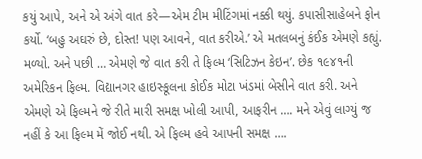કયું આપે, અને એ અંગે વાત કરે—એમ ટીમ મીટિંગમાં નક્કી થયું. કપાસીસાહેબને ફોન કર્યો. ‘બહુ અઘરું છે, દોસ્ત! પણ આવને, વાત કરીએ.’ એ મતલબનું કંઈક એમણે કહ્યું. મળ્યો. અને પછી … એમણે જે વાત કરી તે ફિલ્મ ‘સિટિઝન કેઇન’. છેક ૧૯૪૧ની અમેરિકન ફિલ્મ. વિદ્યાનગર હાઇસ્કૂલના કોઈક મોટા ખંડમાં બેસીને વાત કરી. અને એમણે એ ફિલ્મને જે રીતે મારી સમક્ષ ખોલી આપી, આફરીન …. મને એવું લાગ્યું જ નહીં કે આ ફિલ્મ મેં જોઈ નથી. એ ફિલ્મ હવે આપની સમક્ષ ….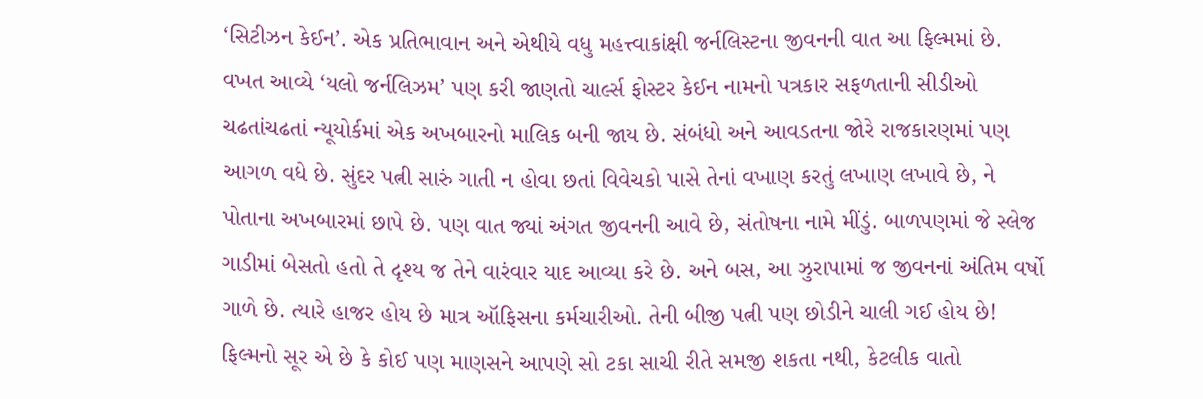‘સિટીઝન કેઈન’. એક પ્રતિભાવાન અને એથીયે વધુ મહત્ત્વાકાંક્ષી જર્નલિસ્ટના જીવનની વાત આ ફિલ્મમાં છે. વખત આવ્યે ‘યલો જર્નલિઝમ’ પણ કરી જાણતો ચાર્લ્સ ફોસ્ટર કેઈન નામનો પત્રકાર સફળતાની સીડીઓ ચઢતાંચઢતાં ન્યૂયોર્કમાં એક અખબારનો માલિક બની જાય છે. સંબંધો અને આવડતના જોરે રાજકારણમાં પણ આગળ વધે છે. સુંદર પત્ની સારું ગાતી ન હોવા છતાં વિવેચકો પાસે તેનાં વખાણ કરતું લખાણ લખાવે છે, ને પોતાના અખબારમાં છાપે છે. પણ વાત જ્યાં અંગત જીવનની આવે છે, સંતોષના નામે મીંડું. બાળપણમાં જે સ્લેજ ગાડીમાં બેસતો હતો તે દૃશ્ય જ તેને વારંવાર યાદ આવ્યા કરે છે. અને બસ, આ ઝુરાપામાં જ જીવનનાં અંતિમ વર્ષો ગાળે છે. ત્યારે હાજર હોય છે માત્ર ઑફિસના કર્મચારીઓ. તેની બીજી પત્ની પણ છોડીને ચાલી ગઈ હોય છે!
ફિલ્મનો સૂર એ છે કે કોઈ પણ માણસને આપણે સો ટકા સાચી રીતે સમજી શકતા નથી, કેટલીક વાતો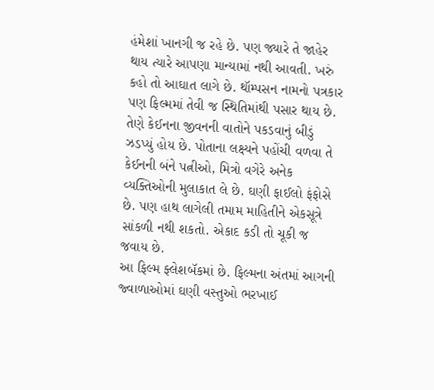હંમેશાં ખાનગી જ રહે છે. પણ જ્યારે તે જાહેર થાય ત્યારે આપણા માન્યામાં નથી આવતી. ખરું કહો તો આઘાત લાગે છે. થૉમ્પસન નામનો પત્રકાર પણ ફિલ્મમાં તેવી જ સ્થિતિમાંથી પસાર થાય છે. તેણે કેઈનના જીવનની વાતોને પકડવાનું બીડું ઝડપ્યું હોય છે. પોતાના લક્ષ્યને પહોંચી વળવા તે કેઈનની બંને પત્નીઓ, મિત્રો વગેરે અનેક વ્યક્તિઓની મુલાકાત લે છે. ઘણી ફાઈલો ફંફોસે છે. પણ હાથ લાગેલી તમામ માહિતીને એકસૂત્રે સાંકળી નથી શકતો. એકાદ કડી તો ચૂકી જ જવાય છે.
આ ફિલ્મ ફ્લેશબૅકમાં છે. ફિલ્મના અંતમાં આગની જ્વાળાઓમાં ઘણી વસ્તુઓ ભરખાઈ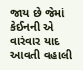જાય છે જેમાં કેઈનની એ વારંવાર યાદ આવતી વહાલી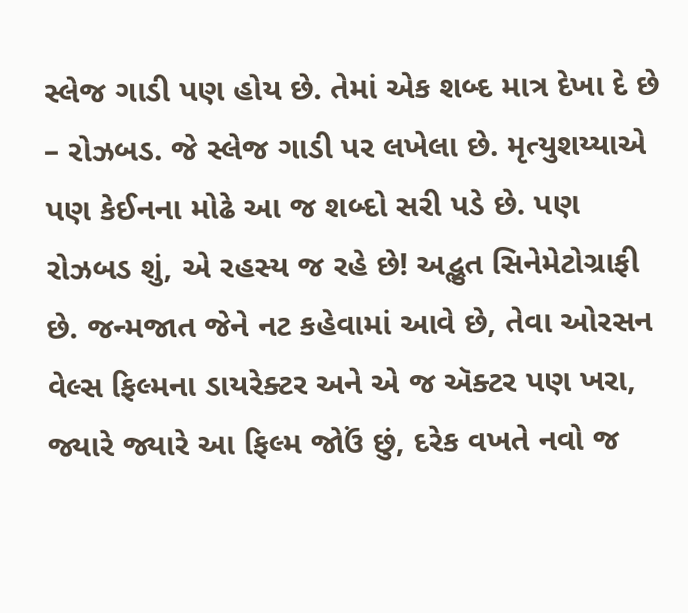સ્લેજ ગાડી પણ હોય છે. તેમાં એક શબ્દ માત્ર દેખા દે છે – રોઝબડ. જે સ્લેજ ગાડી પર લખેલા છે. મૃત્યુશય્યાએ પણ કેઈનના મોઢે આ જ શબ્દો સરી પડે છે. પણ રોઝબડ શું, એ રહસ્ય જ રહે છે! અદ્ભુત સિનેમેટોગ્રાફી છે. જન્મજાત જેને નટ કહેવામાં આવે છે, તેવા ઓરસન વેલ્સ ફિલ્મના ડાયરેક્ટર અને એ જ ઍક્ટર પણ ખરા, જ્યારે જ્યારે આ ફિલ્મ જોઉં છું, દરેક વખતે નવો જ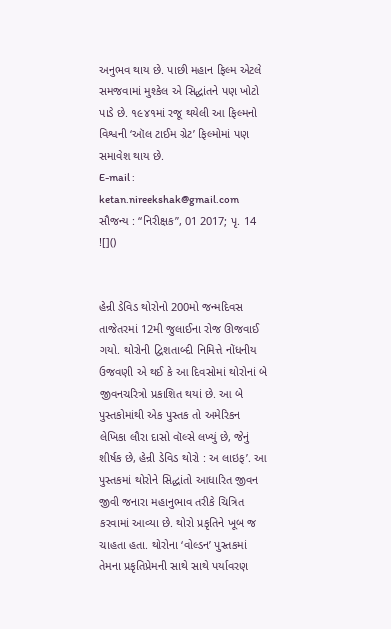અનુભવ થાય છે. પાછી મહાન ફિલ્મ એટલે સમજવામાં મુશ્કેલ એ સિદ્ધાંતને પણ ખોટો પાડે છે. ૧૯૪૧માં રજૂ થયેલી આ ફિલ્મનો વિશ્વની ‘ઑલ ટાઈમ ગ્રેટ’ ફિલ્મોમાં પણ સમાવેશ થાય છે.
E-mail : ketan.nireekshak@gmail.com
સૌજન્ય : “નિરીક્ષક”, 01 2017; પૃ. 14
![]()


હેન્રી ડેવિડ થોરોનો 200મો જન્મદિવસ તાજેતરમાં 12મી જુલાઈના રોજ ઊજવાઈ ગયો. થોરોની દ્વિશતાબ્દી નિમિત્તે નોંધનીય ઉજવણી એ થઈ કે આ દિવસોમાં થોરોનાં બે જીવનચરિત્રો પ્રકાશિત થયાં છે. આ બે પુસ્તકોમાંથી એક પુસ્તક તો અમેરિકન લેખિકા લૌરા દાસો વૉલ્સે લખ્યું છે, જેનું શીર્ષક છે, હેન્રી ડેવિડ થોરો : અ લાઇફ’. આ પુસ્તકમાં થોરોને સિદ્ધાંતો આધારિત જીવન જીવી જનારા મહાનુભાવ તરીકે ચિત્રિત કરવામાં આવ્યા છે. થોરો પ્રકૃતિને ખૂબ જ ચાહતા હતા. થોરોના ‘વોલ્ડન’ પુસ્તકમાં તેમના પ્રકૃતિપ્રેમની સાથે સાથે પર્યાવરણ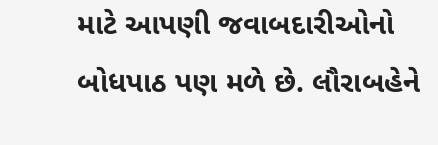માટે આપણી જવાબદારીઓનો બોધપાઠ પણ મળે છે. લૌરાબહેને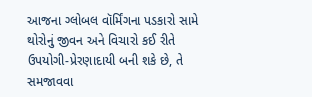આજના ગ્લોબલ વૉર્મિંગના પડકારો સામે થોરોનું જીવન અને વિચારો કઈ રીતે ઉપયોગી-પ્રેરણાદાયી બની શકે છે, તે સમજાવવા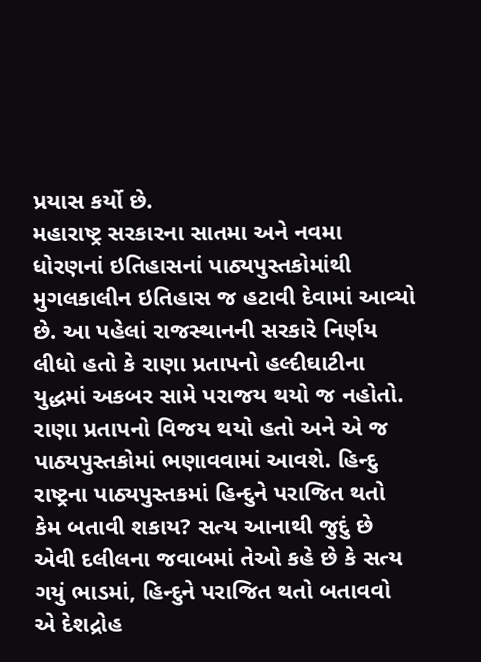પ્રયાસ કર્યો છે.
મહારાષ્ટ્ર સરકારના સાતમા અને નવમા ધોરણનાં ઇતિહાસનાં પાઠ્યપુસ્તકોમાંથી મુગલકાલીન ઇતિહાસ જ હટાવી દેવામાં આવ્યો છે. આ પહેલાં રાજસ્થાનની સરકારે નિર્ણય લીધો હતો કે રાણા પ્રતાપનો હલ્દીઘાટીના યુદ્ધમાં અકબર સામે પરાજય થયો જ નહોતો. રાણા પ્રતાપનો વિજય થયો હતો અને એ જ પાઠ્યપુસ્તકોમાં ભણાવવામાં આવશે. હિન્દુ રાષ્ટ્રના પાઠ્યપુસ્તકમાં હિન્દુને પરાજિત થતો કેમ બતાવી શકાય? સત્ય આનાથી જુદું છે એવી દલીલના જવાબમાં તેઓ કહે છે કે સત્ય ગયું ભાડમાં, હિન્દુને પરાજિત થતો બતાવવો એ દેશદ્રોહ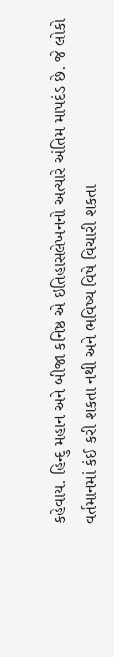કહેવાય. હિન્દુ મહાન અને બીજા કનિષ્ઠ એ ઇતિહાસલેખનનો અત્યારે અંતિમ માપદંડ છે. જે લોકો વર્તમાનમાં કંઈ કરી શકતા નથી અને ભવિષ્ય વિષે વિચારી શકતા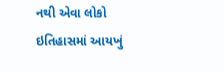નથી એવા લોકો ઇતિહાસમાં આયખું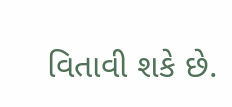વિતાવી શકે છે.